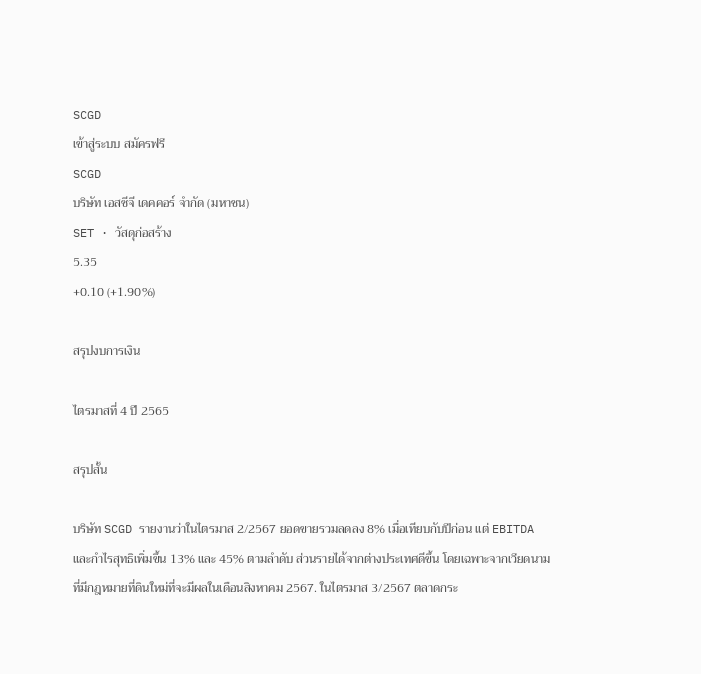SCGD
เข้าสู่ระบบ สมัครฟรี
SCGD
บริษัท เอสซีจี เดคคอร์ จำกัด (มหาชน)
SET · วัสดุก่อสร้าง
5.35
+0.10 (+1.90%)

สรุปงบการเงิน

ไตรมาสที่ 4 ปี 2565

สรุปสั้น

บริษัท SCGD รายงานว่าในไตรมาส 2/2567 ยอดขายรวมลดลง 8% เมื่อเทียบกับปีก่อน แต่ EBITDA และกำไรสุทธิเพิ่มขึ้น 13% และ 45% ตามลำดับ ส่วนรายได้จากต่างประเทศดีขึ้น โดยเฉพาะจากเวียดนามที่มีกฎหมายที่ดินใหม่ที่จะมีผลในเดือนสิงหาคม 2567. ในไตรมาส 3/2567 ตลาดกระ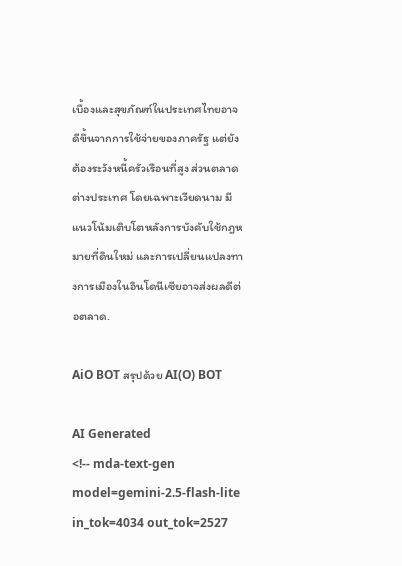เบื้องและสุขภัณฑ์ในประเทศไทยอาจดีขึ้นจากการใช้จ่ายของภาครัฐ แต่ยังต้องระวังหนี้ครัวเรือนที่สูง ส่วนตลาดต่างประเทศ โดยเฉพาะเวียดนาม มีแนวโน้มเติบโตหลังการบังคับใช้กฎหมายที่ดินใหม่ และการเปลี่ยนแปลงทางการเมืองในอินโดนีเซียอาจส่งผลดีต่อตลาด.

AiO BOT สรุปด้วย AI(O) BOT

AI Generated
<!-- mda-text-gen model=gemini-2.5-flash-lite in_tok=4034 out_tok=2527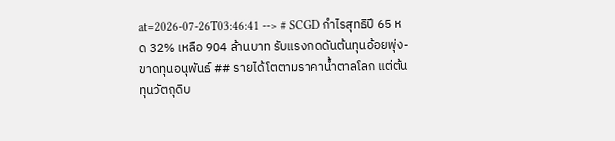at=2026-07-26T03:46:41 --> # SCGD กำไรสุทธิปี 65 หด 32% เหลือ 904 ล้านบาท รับแรงกดดันต้นทุนอ้อยพุ่ง-ขาดทุนอนุพันธ์ ## รายได้โตตามราคาน้ำตาลโลก แต่ต้นทุนวัตถุดิบ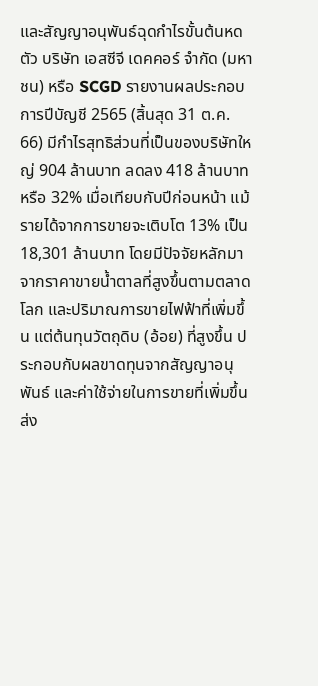และสัญญาอนุพันธ์ฉุดกำไรขั้นต้นหดตัว บริษัท เอสซีจี เดคคอร์ จำกัด (มหาชน) หรือ SCGD รายงานผลประกอบการปีบัญชี 2565 (สิ้นสุด 31 ต.ค. 66) มีกำไรสุทธิส่วนที่เป็นของบริษัทใหญ่ 904 ล้านบาท ลดลง 418 ล้านบาท หรือ 32% เมื่อเทียบกับปีก่อนหน้า แม้รายได้จากการขายจะเติบโต 13% เป็น 18,301 ล้านบาท โดยมีปัจจัยหลักมาจากราคาขายน้ำตาลที่สูงขึ้นตามตลาดโลก และปริมาณการขายไฟฟ้าที่เพิ่มขึ้น แต่ต้นทุนวัตถุดิบ (อ้อย) ที่สูงขึ้น ประกอบกับผลขาดทุนจากสัญญาอนุพันธ์ และค่าใช้จ่ายในการขายที่เพิ่มขึ้น ส่ง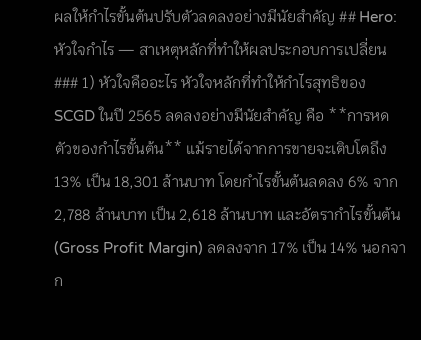ผลให้กำไรขั้นต้นปรับตัวลดลงอย่างมีนัยสำคัญ ## Hero: หัวใจกำไร — สาเหตุหลักที่ทำให้ผลประกอบการเปลี่ยน ### 1) หัวใจคืออะไร หัวใจหลักที่ทำให้กำไรสุทธิของ SCGD ในปี 2565 ลดลงอย่างมีนัยสำคัญ คือ **การหดตัวของกำไรขั้นต้น** แม้รายได้จากการขายจะเติบโตถึง 13% เป็น 18,301 ล้านบาท โดยกำไรขั้นต้นลดลง 6% จาก 2,788 ล้านบาท เป็น 2,618 ล้านบาท และอัตรากำไรขั้นต้น (Gross Profit Margin) ลดลงจาก 17% เป็น 14% นอกจาก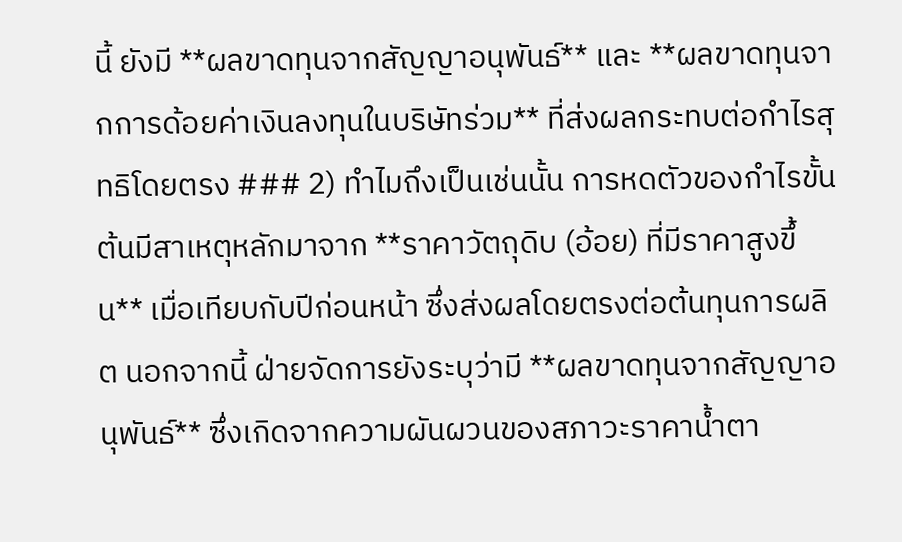นี้ ยังมี **ผลขาดทุนจากสัญญาอนุพันธ์** และ **ผลขาดทุนจากการด้อยค่าเงินลงทุนในบริษัทร่วม** ที่ส่งผลกระทบต่อกำไรสุทธิโดยตรง ### 2) ทำไมถึงเป็นเช่นนั้น การหดตัวของกำไรขั้นต้นมีสาเหตุหลักมาจาก **ราคาวัตถุดิบ (อ้อย) ที่มีราคาสูงขึ้น** เมื่อเทียบกับปีก่อนหน้า ซึ่งส่งผลโดยตรงต่อต้นทุนการผลิต นอกจากนี้ ฝ่ายจัดการยังระบุว่ามี **ผลขาดทุนจากสัญญาอนุพันธ์** ซึ่งเกิดจากความผันผวนของสภาวะราคาน้ำตา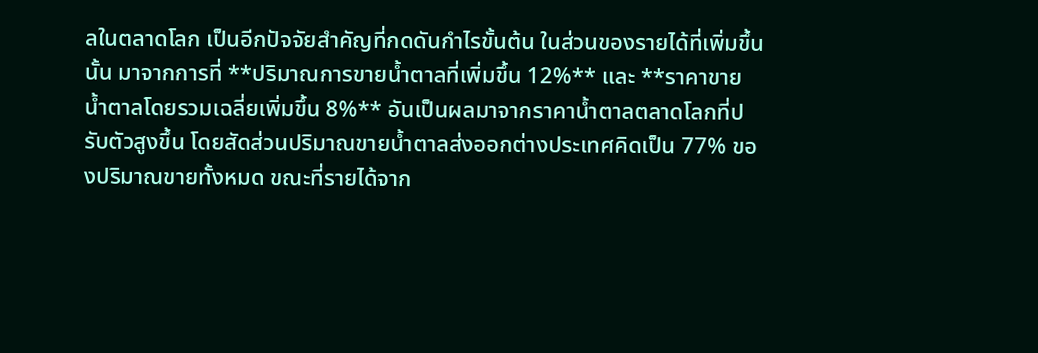ลในตลาดโลก เป็นอีกปัจจัยสำคัญที่กดดันกำไรขั้นต้น ในส่วนของรายได้ที่เพิ่มขึ้นนั้น มาจากการที่ **ปริมาณการขายน้ำตาลที่เพิ่มขึ้น 12%** และ **ราคาขายน้ำตาลโดยรวมเฉลี่ยเพิ่มขึ้น 8%** อันเป็นผลมาจากราคาน้ำตาลตลาดโลกที่ปรับตัวสูงขึ้น โดยสัดส่วนปริมาณขายน้ำตาลส่งออกต่างประเทศคิดเป็น 77% ของปริมาณขายทั้งหมด ขณะที่รายได้จาก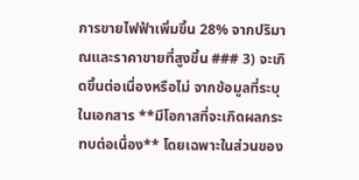การขายไฟฟ้าเพิ่มขึ้น 28% จากปริมาณและราคาขายที่สูงขึ้น ### 3) จะเกิดขึ้นต่อเนื่องหรือไม่ จากข้อมูลที่ระบุในเอกสาร **มีโอกาสที่จะเกิดผลกระทบต่อเนื่อง** โดยเฉพาะในส่วนของ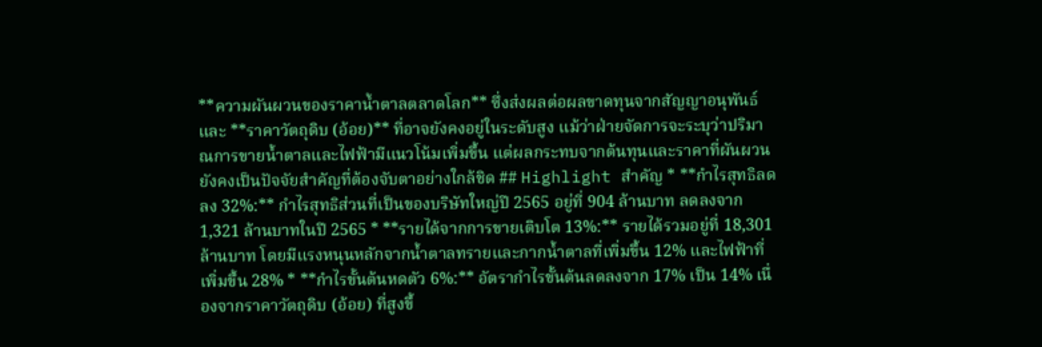**ความผันผวนของราคาน้ำตาลตลาดโลก** ซึ่งส่งผลต่อผลขาดทุนจากสัญญาอนุพันธ์ และ **ราคาวัตถุดิบ (อ้อย)** ที่อาจยังคงอยู่ในระดับสูง แม้ว่าฝ่ายจัดการจะระบุว่าปริมาณการขายน้ำตาลและไฟฟ้ามีแนวโน้มเพิ่มขึ้น แต่ผลกระทบจากต้นทุนและราคาที่ผันผวนยังคงเป็นปัจจัยสำคัญที่ต้องจับตาอย่างใกล้ชิด ## Highlight สำคัญ * **กำไรสุทธิลดลง 32%:** กำไรสุทธิส่วนที่เป็นของบริษัทใหญ่ปี 2565 อยู่ที่ 904 ล้านบาท ลดลงจาก 1,321 ล้านบาทในปี 2565 * **รายได้จากการขายเติบโต 13%:** รายได้รวมอยู่ที่ 18,301 ล้านบาท โดยมีแรงหนุนหลักจากน้ำตาลทรายและกากน้ำตาลที่เพิ่มขึ้น 12% และไฟฟ้าที่เพิ่มขึ้น 28% * **กำไรขั้นต้นหดตัว 6%:** อัตรากำไรขั้นต้นลดลงจาก 17% เป็น 14% เนื่องจากราคาวัตถุดิบ (อ้อย) ที่สูงขึ้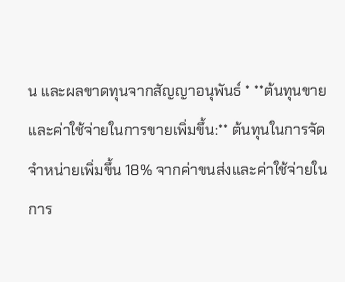น และผลขาดทุนจากสัญญาอนุพันธ์ * **ต้นทุนขายและค่าใช้จ่ายในการขายเพิ่มขึ้น:** ต้นทุนในการจัดจำหน่ายเพิ่มขึ้น 18% จากค่าขนส่งและค่าใช้จ่ายในการ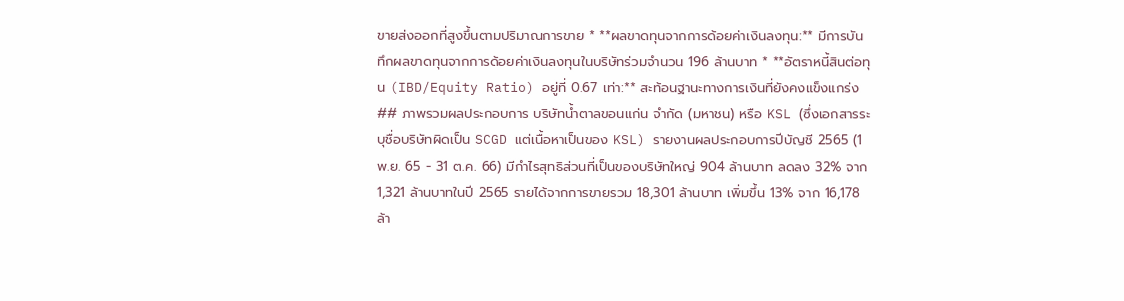ขายส่งออกที่สูงขึ้นตามปริมาณการขาย * **ผลขาดทุนจากการด้อยค่าเงินลงทุน:** มีการบันทึกผลขาดทุนจากการด้อยค่าเงินลงทุนในบริษัทร่วมจำนวน 196 ล้านบาท * **อัตราหนี้สินต่อทุน (IBD/Equity Ratio) อยู่ที่ 0.67 เท่า:** สะท้อนฐานะทางการเงินที่ยังคงแข็งแกร่ง ## ภาพรวมผลประกอบการ บริษัทน้ำตาลขอนแก่น จำกัด (มหาชน) หรือ KSL (ซึ่งเอกสารระบุชื่อบริษัทผิดเป็น SCGD แต่เนื้อหาเป็นของ KSL) รายงานผลประกอบการปีบัญชี 2565 (1 พ.ย. 65 - 31 ต.ค. 66) มีกำไรสุทธิส่วนที่เป็นของบริษัทใหญ่ 904 ล้านบาท ลดลง 32% จาก 1,321 ล้านบาทในปี 2565 รายได้จากการขายรวม 18,301 ล้านบาท เพิ่มขึ้น 13% จาก 16,178 ล้า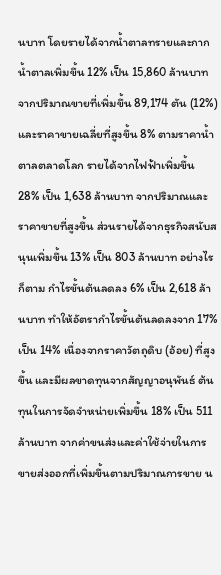นบาท โดยรายได้จากน้ำตาลทรายและกากน้ำตาลเพิ่มขึ้น 12% เป็น 15,860 ล้านบาท จากปริมาณขายที่เพิ่มขึ้น 89,174 ตัน (12%) และราคาขายเฉลี่ยที่สูงขึ้น 8% ตามราคาน้ำตาลตลาดโลก รายได้จากไฟฟ้าเพิ่มขึ้น 28% เป็น 1,638 ล้านบาท จากปริมาณและราคาขายที่สูงขึ้น ส่วนรายได้จากธุรกิจสนับสนุนเพิ่มขึ้น 13% เป็น 803 ล้านบาท อย่างไรก็ตาม กำไรขั้นต้นลดลง 6% เป็น 2,618 ล้านบาท ทำให้อัตรากำไรขั้นต้นลดลงจาก 17% เป็น 14% เนื่องจากราคาวัตถุดิบ (อ้อย) ที่สูงขึ้น และมีผลขาดทุนจากสัญญาอนุพันธ์ ต้นทุนในการจัดจำหน่ายเพิ่มขึ้น 18% เป็น 511 ล้านบาท จากค่าขนส่งและค่าใช้จ่ายในการขายส่งออกที่เพิ่มขึ้นตามปริมาณการขาย น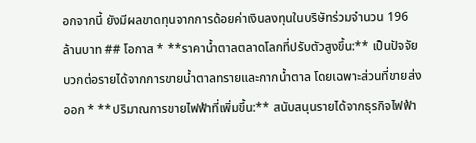อกจากนี้ ยังมีผลขาดทุนจากการด้อยค่าเงินลงทุนในบริษัทร่วมจำนวน 196 ล้านบาท ## โอกาส * **ราคาน้ำตาลตลาดโลกที่ปรับตัวสูงขึ้น:** เป็นปัจจัยบวกต่อรายได้จากการขายน้ำตาลทรายและกากน้ำตาล โดยเฉพาะส่วนที่ขายส่งออก * **ปริมาณการขายไฟฟ้าที่เพิ่มขึ้น:** สนับสนุนรายได้จากธุรกิจไฟฟ้า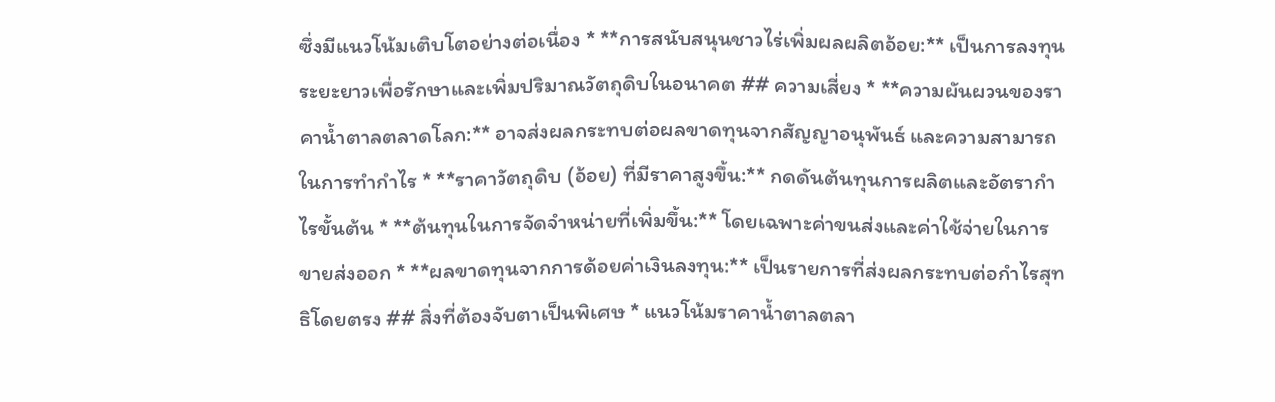ซึ่งมีแนวโน้มเติบโตอย่างต่อเนื่อง * **การสนับสนุนชาวไร่เพิ่มผลผลิตอ้อย:** เป็นการลงทุนระยะยาวเพื่อรักษาและเพิ่มปริมาณวัตถุดิบในอนาคต ## ความเสี่ยง * **ความผันผวนของราคาน้ำตาลตลาดโลก:** อาจส่งผลกระทบต่อผลขาดทุนจากสัญญาอนุพันธ์ และความสามารถในการทำกำไร * **ราคาวัตถุดิบ (อ้อย) ที่มีราคาสูงขึ้น:** กดดันต้นทุนการผลิตและอัตรากำไรขั้นต้น * **ต้นทุนในการจัดจำหน่ายที่เพิ่มขึ้น:** โดยเฉพาะค่าขนส่งและค่าใช้จ่ายในการขายส่งออก * **ผลขาดทุนจากการด้อยค่าเงินลงทุน:** เป็นรายการที่ส่งผลกระทบต่อกำไรสุทธิโดยตรง ## สิ่งที่ต้องจับตาเป็นพิเศษ * แนวโน้มราคาน้ำตาลตลา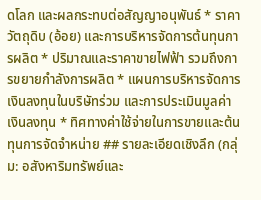ดโลก และผลกระทบต่อสัญญาอนุพันธ์ * ราคาวัตถุดิบ (อ้อย) และการบริหารจัดการต้นทุนการผลิต * ปริมาณและราคาขายไฟฟ้า รวมถึงการขยายกำลังการผลิต * แผนการบริหารจัดการเงินลงทุนในบริษัทร่วม และการประเมินมูลค่าเงินลงทุน * ทิศทางค่าใช้จ่ายในการขายและต้นทุนการจัดจำหน่าย ## รายละเอียดเชิงลึก (กลุ่ม: อสังหาริมทรัพย์และ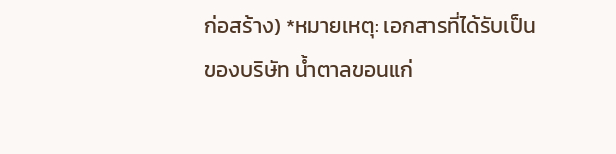ก่อสร้าง) *หมายเหตุ: เอกสารที่ได้รับเป็นของบริษัท น้ำตาลขอนแก่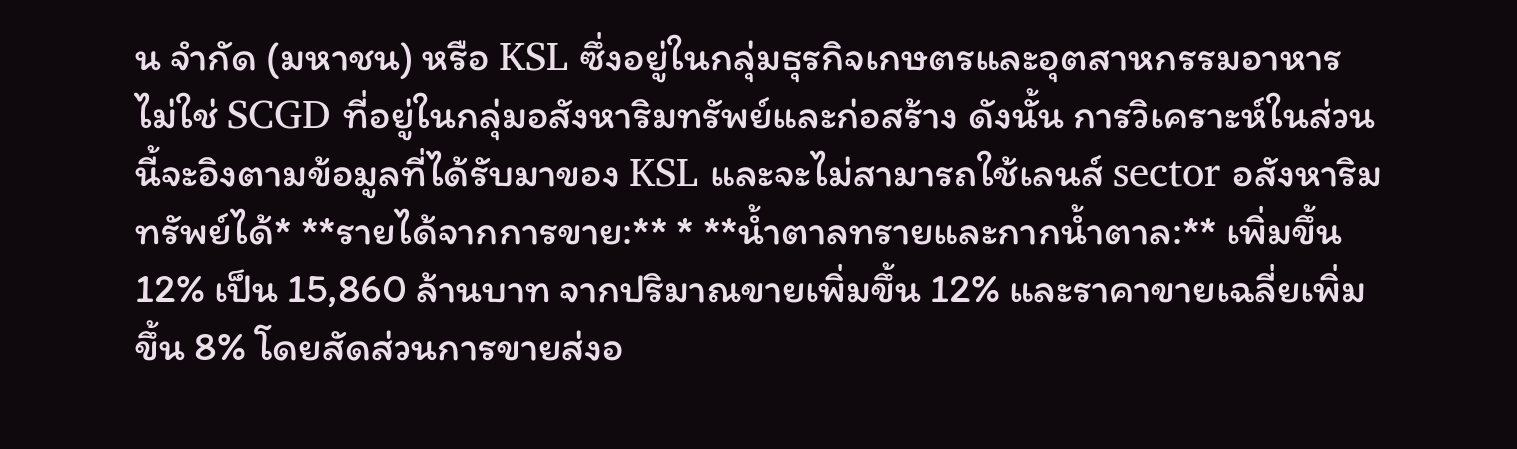น จำกัด (มหาชน) หรือ KSL ซึ่งอยู่ในกลุ่มธุรกิจเกษตรและอุตสาหกรรมอาหาร ไม่ใช่ SCGD ที่อยู่ในกลุ่มอสังหาริมทรัพย์และก่อสร้าง ดังนั้น การวิเคราะห์ในส่วนนี้จะอิงตามข้อมูลที่ได้รับมาของ KSL และจะไม่สามารถใช้เลนส์ sector อสังหาริมทรัพย์ได้* **รายได้จากการขาย:** * **น้ำตาลทรายและกากน้ำตาล:** เพิ่มขึ้น 12% เป็น 15,860 ล้านบาท จากปริมาณขายเพิ่มขึ้น 12% และราคาขายเฉลี่ยเพิ่มขึ้น 8% โดยสัดส่วนการขายส่งอ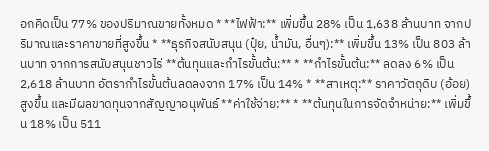อกคิดเป็น 77% ของปริมาณขายทั้งหมด * **ไฟฟ้า:** เพิ่มขึ้น 28% เป็น 1,638 ล้านบาท จากปริมาณและราคาขายที่สูงขึ้น * **ธุรกิจสนับสนุน (ปุ๋ย, น้ำมัน, อื่นๆ):** เพิ่มขึ้น 13% เป็น 803 ล้านบาท จากการสนับสนุนชาวไร่ **ต้นทุนและกำไรขั้นต้น:** * **กำไรขั้นต้น:** ลดลง 6% เป็น 2,618 ล้านบาท อัตรากำไรขั้นต้นลดลงจาก 17% เป็น 14% * **สาเหตุ:** ราคาวัตถุดิบ (อ้อย) สูงขึ้น และมีผลขาดทุนจากสัญญาอนุพันธ์ **ค่าใช้จ่าย:** * **ต้นทุนในการจัดจำหน่าย:** เพิ่มขึ้น 18% เป็น 511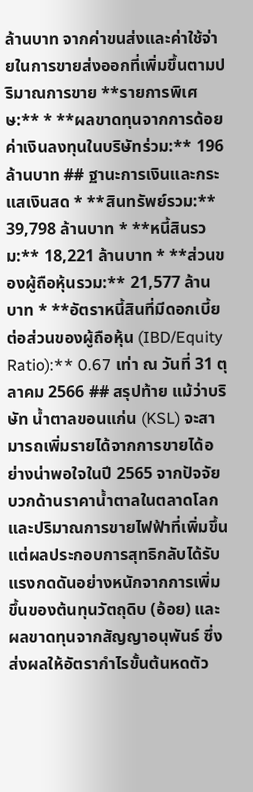ล้านบาท จากค่าขนส่งและค่าใช้จ่ายในการขายส่งออกที่เพิ่มขึ้นตามปริมาณการขาย **รายการพิเศษ:** * **ผลขาดทุนจากการด้อยค่าเงินลงทุนในบริษัทร่วม:** 196 ล้านบาท ## ฐานะการเงินและกระแสเงินสด * **สินทรัพย์รวม:** 39,798 ล้านบาท * **หนี้สินรวม:** 18,221 ล้านบาท * **ส่วนของผู้ถือหุ้นรวม:** 21,577 ล้านบาท * **อัตราหนี้สินที่มีดอกเบี้ยต่อส่วนของผู้ถือหุ้น (IBD/Equity Ratio):** 0.67 เท่า ณ วันที่ 31 ตุลาคม 2566 ## สรุปท้าย แม้ว่าบริษัท น้ำตาลขอนแก่น (KSL) จะสามารถเพิ่มรายได้จากการขายได้อย่างน่าพอใจในปี 2565 จากปัจจัยบวกด้านราคาน้ำตาลในตลาดโลกและปริมาณการขายไฟฟ้าที่เพิ่มขึ้น แต่ผลประกอบการสุทธิกลับได้รับแรงกดดันอย่างหนักจากการเพิ่มขึ้นของต้นทุนวัตถุดิบ (อ้อย) และผลขาดทุนจากสัญญาอนุพันธ์ ซึ่งส่งผลให้อัตรากำไรขั้นต้นหดตัว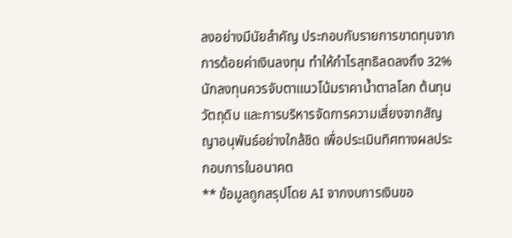ลงอย่างมีนัยสำคัญ ประกอบกับรายการขาดทุนจากการด้อยค่าเงินลงทุน ทำให้กำไรสุทธิลดลงถึง 32% นักลงทุนควรจับตาแนวโน้มราคาน้ำตาลโลก ต้นทุนวัตถุดิบ และการบริหารจัดการความเสี่ยงจากสัญญาอนุพันธ์อย่างใกล้ชิด เพื่อประเมินทิศทางผลประกอบการในอนาคต
** ข้อมูลถูกสรุปโดย AI จากงบการเงินขอ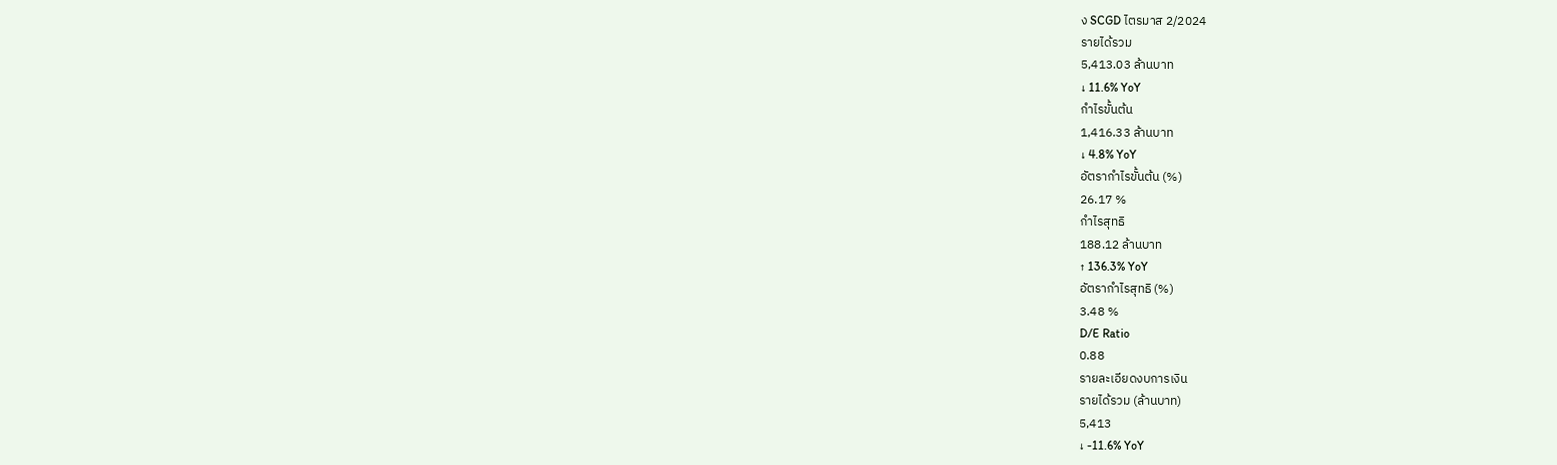ง SCGD ไตรมาส 2/2024
รายได้รวม
5,413.03 ล้านบาท
↓ 11.6% YoY
กำไรขั้นต้น
1,416.33 ล้านบาท
↓ 4.8% YoY
อัตรากำไรขั้นต้น (%)
26.17 %
กำไรสุทธิ
188.12 ล้านบาท
↑ 136.3% YoY
อัตรากำไรสุทธิ (%)
3.48 %
D/E Ratio
0.88
รายละเอียดงบการเงิน
รายได้รวม (ล้านบาท)
5,413
↓ -11.6% YoY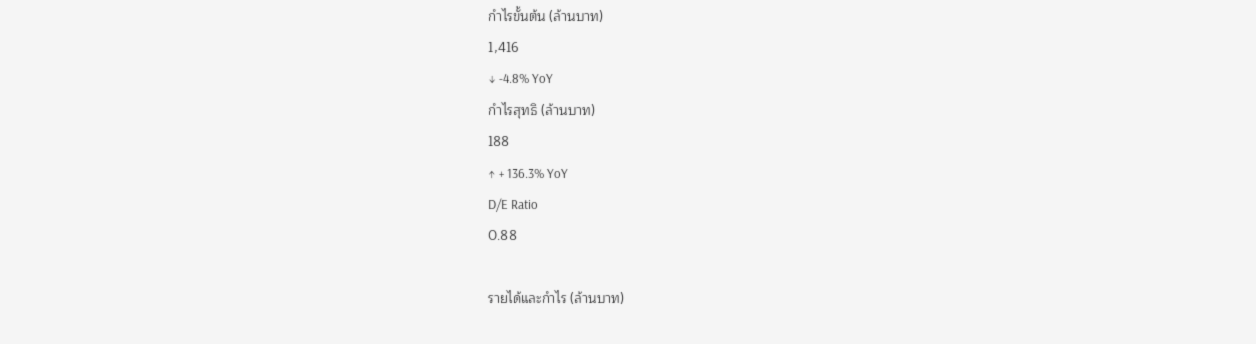กำไรขั้นต้น (ล้านบาท)
1,416
↓ -4.8% YoY
กำไรสุทธิ (ล้านบาท)
188
↑ + 136.3% YoY
D/E Ratio
0.88

รายได้และกำไร (ล้านบาท)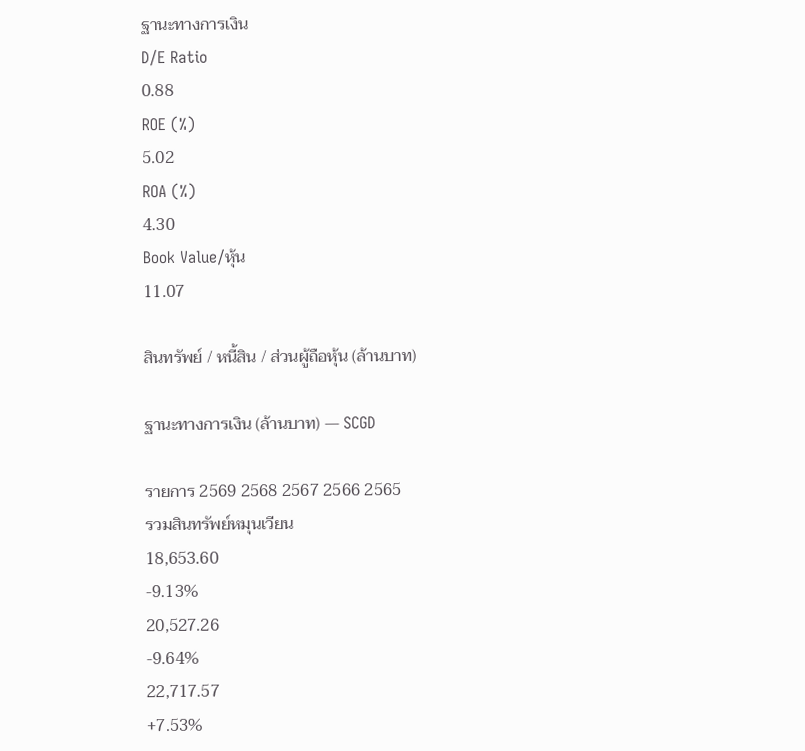ฐานะทางการเงิน
D/E Ratio
0.88
ROE (%)
5.02
ROA (%)
4.30
Book Value/หุ้น
11.07

สินทรัพย์ / หนี้สิน / ส่วนผู้ถือหุ้น (ล้านบาท)

ฐานะทางการเงิน (ล้านบาท) — SCGD

รายการ 2569 2568 2567 2566 2565
รวมสินทรัพย์หมุนเวียน
18,653.60
-9.13%
20,527.26
-9.64%
22,717.57
+7.53%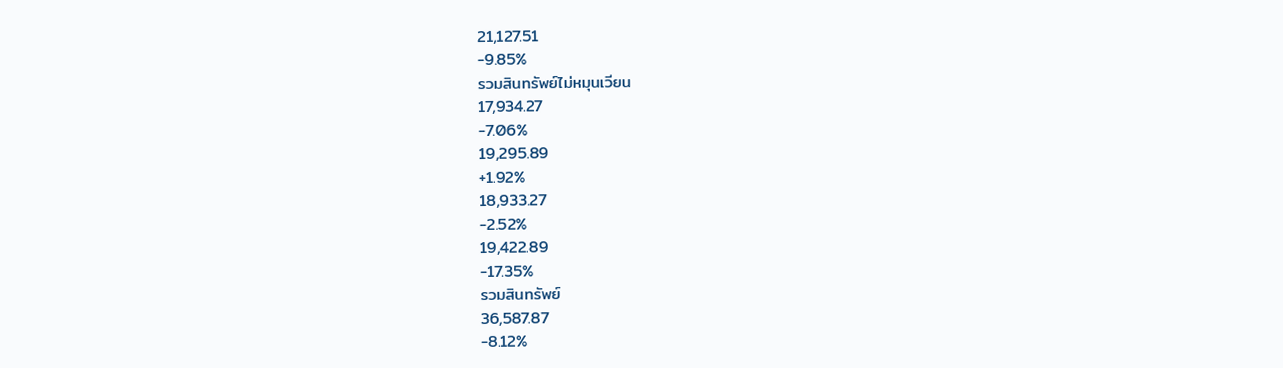21,127.51
-9.85%
รวมสินทรัพย์ไม่หมุนเวียน
17,934.27
-7.06%
19,295.89
+1.92%
18,933.27
-2.52%
19,422.89
-17.35%
รวมสินทรัพย์
36,587.87
-8.12%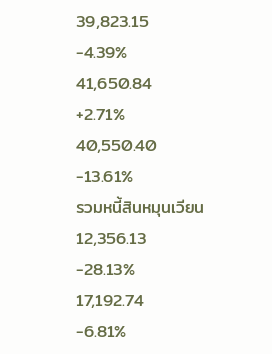39,823.15
-4.39%
41,650.84
+2.71%
40,550.40
-13.61%
รวมหนี้สินหมุนเวียน
12,356.13
-28.13%
17,192.74
-6.81%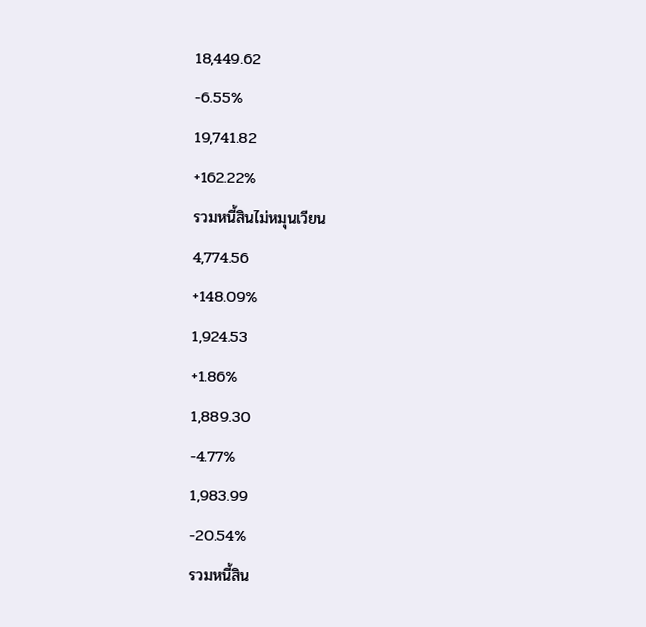18,449.62
-6.55%
19,741.82
+162.22%
รวมหนี้สินไม่หมุนเวียน
4,774.56
+148.09%
1,924.53
+1.86%
1,889.30
-4.77%
1,983.99
-20.54%
รวมหนี้สิน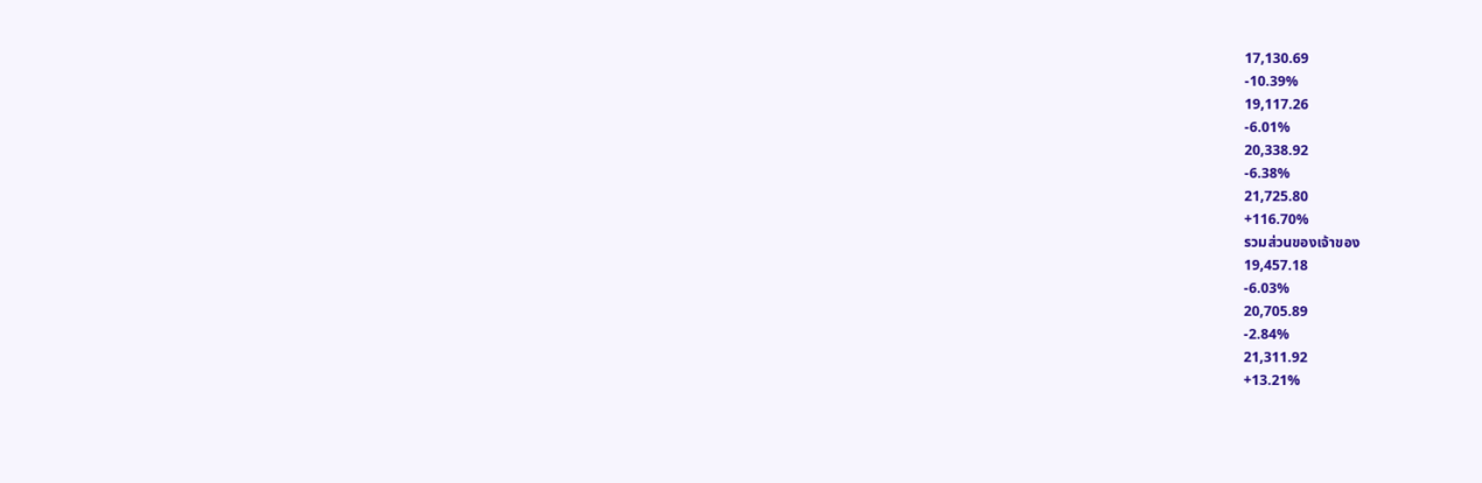17,130.69
-10.39%
19,117.26
-6.01%
20,338.92
-6.38%
21,725.80
+116.70%
รวมส่วนของเจ้าของ
19,457.18
-6.03%
20,705.89
-2.84%
21,311.92
+13.21%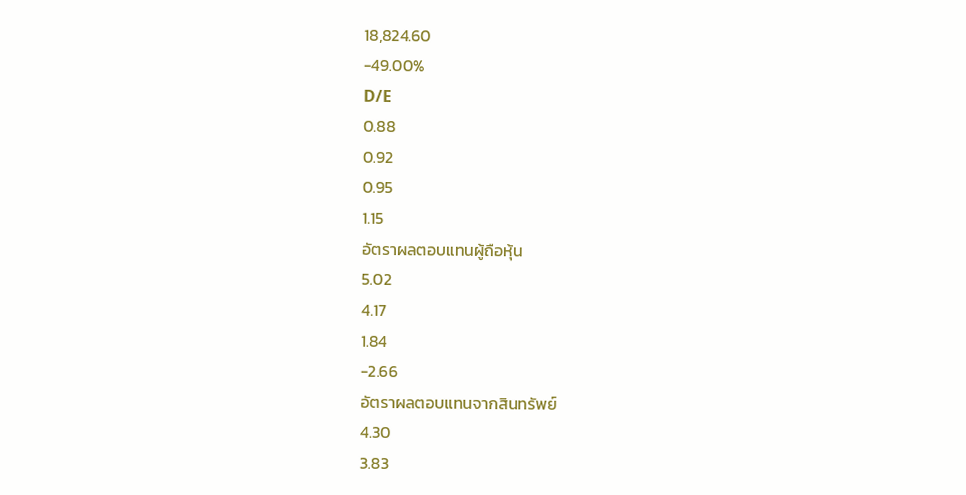18,824.60
-49.00%
D/E
0.88
0.92
0.95
1.15
อัตราผลตอบแทนผู้ถือหุ้น
5.02
4.17
1.84
-2.66
อัตราผลตอบแทนจากสินทรัพย์
4.30
3.83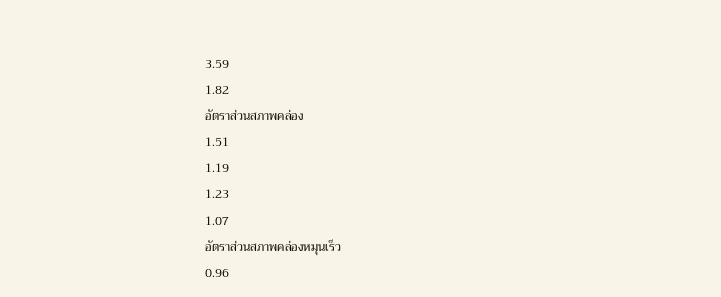3.59
1.82
อัตราส่วนสภาพคล่อง
1.51
1.19
1.23
1.07
อัตราส่วนสภาพคล่องหมุนเร็ว
0.96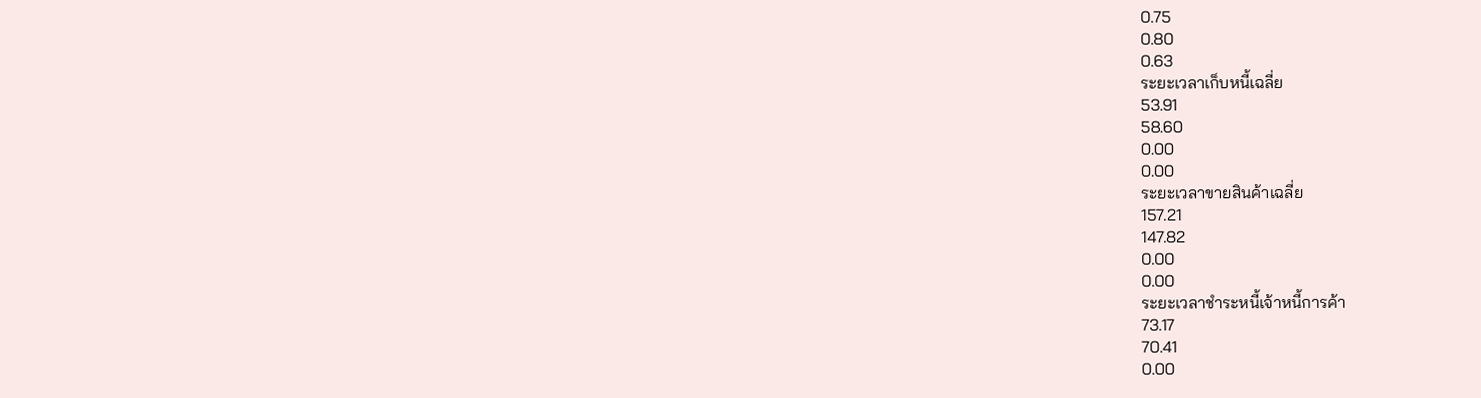0.75
0.80
0.63
ระยะเวลาเก็บหนี้เฉลี่ย
53.91
58.60
0.00
0.00
ระยะเวลาขายสินค้าเฉลี่ย
157.21
147.82
0.00
0.00
ระยะเวลาชำระหนี้เจ้าหนี้การค้า
73.17
70.41
0.00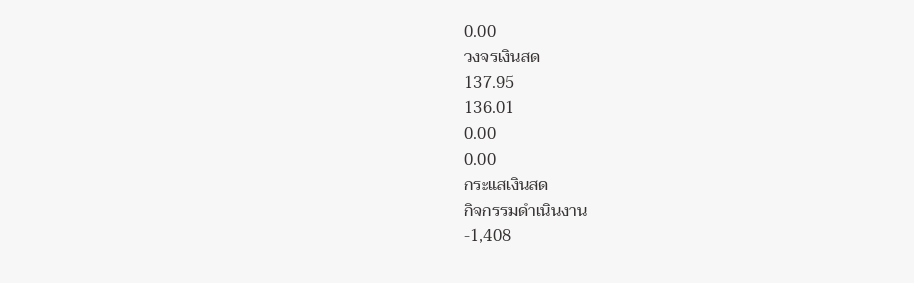0.00
วงจรเงินสด
137.95
136.01
0.00
0.00
กระแสเงินสด
กิจกรรมดำเนินงาน
-1,408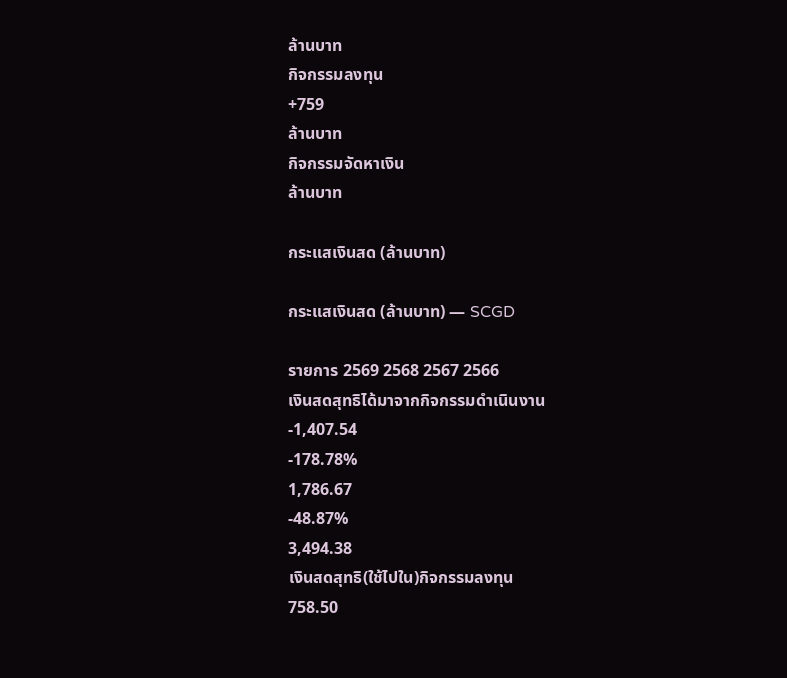ล้านบาท
กิจกรรมลงทุน
+759
ล้านบาท
กิจกรรมจัดหาเงิน
ล้านบาท

กระแสเงินสด (ล้านบาท)

กระแสเงินสด (ล้านบาท) — SCGD

รายการ 2569 2568 2567 2566
เงินสดสุทธิได้มาจากกิจกรรมดำเนินงาน
-1,407.54
-178.78%
1,786.67
-48.87%
3,494.38
เงินสดสุทธิ(ใช้ไปใน)กิจกรรมลงทุน
758.50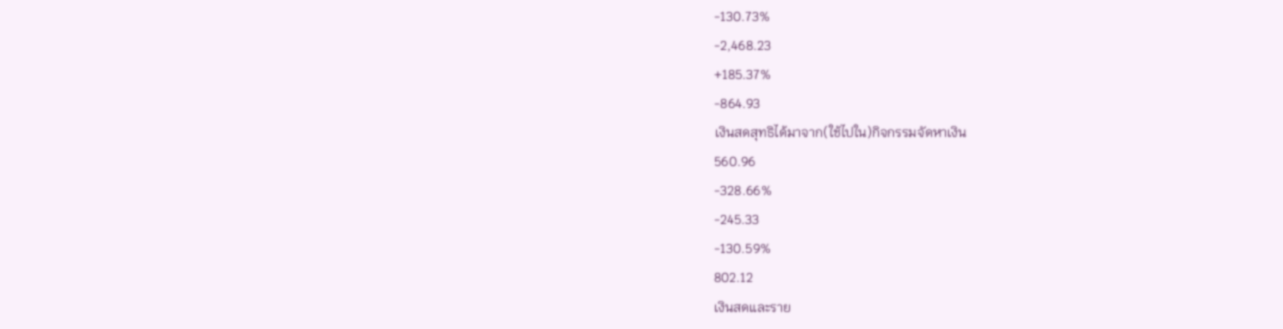-130.73%
-2,468.23
+185.37%
-864.93
เงินสดสุทธิได้มาจาก(ใช้ไปใน)กิจกรรมจัดหาเงิน
560.96
-328.66%
-245.33
-130.59%
802.12
เงินสดและราย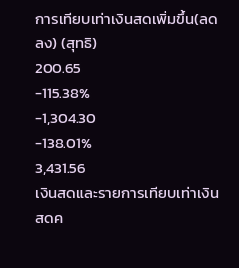การเทียบเท่าเงินสดเพิ่มขึ้น(ลดลง) (สุทธิ)
200.65
-115.38%
-1,304.30
-138.01%
3,431.56
เงินสดและรายการเทียบเท่าเงินสดค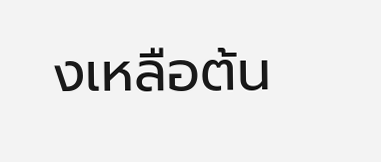งเหลือต้น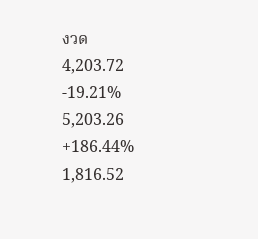งวด
4,203.72
-19.21%
5,203.26
+186.44%
1,816.52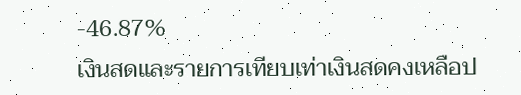-46.87%
เงินสดและรายการเทียบเท่าเงินสดคงเหลือป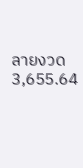ลายงวด
3,655.64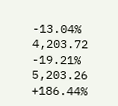-13.04%
4,203.72
-19.21%
5,203.26
+186.44%